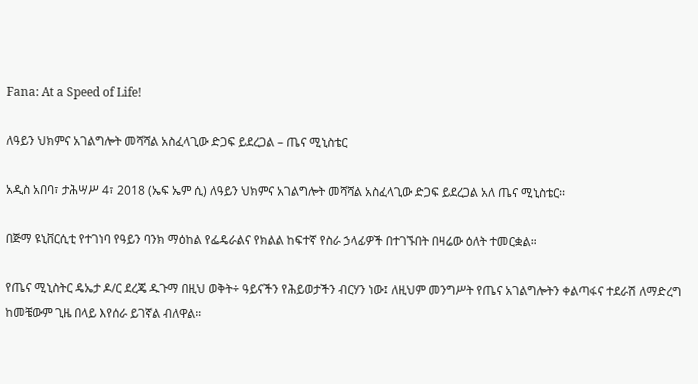Fana: At a Speed of Life!

ለዓይን ህክምና አገልግሎት መሻሻል አስፈላጊው ድጋፍ ይደረጋል – ጤና ሚኒስቴር

አዲስ አበባ፣ ታሕሣሥ 4፣ 2018 (ኤፍ ኤም ሲ) ለዓይን ህክምና አገልግሎት መሻሻል አስፈላጊው ድጋፍ ይደረጋል አለ ጤና ሚኒስቴር፡፡

በጅማ ዩኒቨርሲቲ የተገነባ የዓይን ባንክ ማዕከል የፌዴራልና የክልል ከፍተኛ የስራ ኃላፊዎች በተገኙበት በዛሬው ዕለት ተመርቋል።

የጤና ሚኒስትር ዴኤታ ዶ/ር ደረጄ ዱጉማ በዚህ ወቅት÷ ዓይናችን የሕይወታችን ብርሃን ነው፤ ለዚህም መንግሥት የጤና አገልግሎትን ቀልጣፋና ተደራሽ ለማድረግ ከመቼውም ጊዜ በላይ እየሰራ ይገኛል ብለዋል።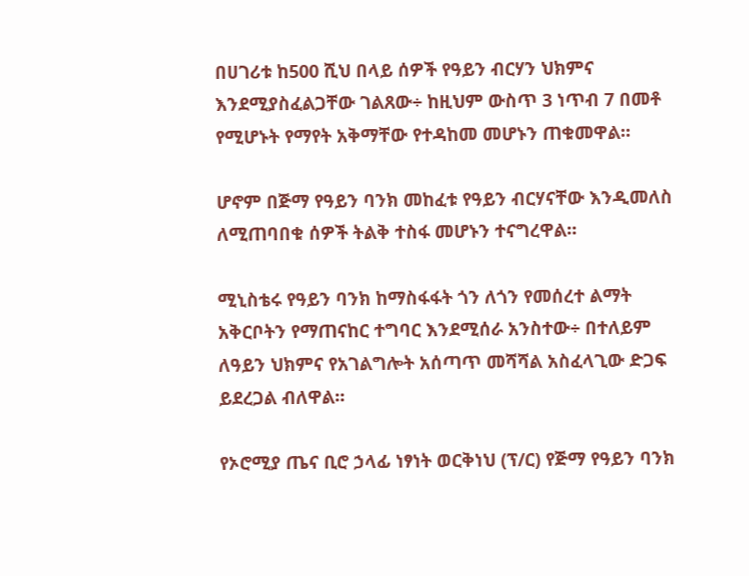በሀገሪቱ ከ500 ሺህ በላይ ሰዎች የዓይን ብርሃን ህክምና እንደሚያስፈልጋቸው ገልጸው÷ ከዚህም ውስጥ 3 ነጥብ 7 በመቶ የሚሆኑት የማየት አቅማቸው የተዳከመ መሆኑን ጠቁመዋል።

ሆኖም በጅማ የዓይን ባንክ መከፈቱ የዓይን ብርሃናቸው እንዲመለስ ለሚጠባበቁ ሰዎች ትልቅ ተስፋ መሆኑን ተናግረዋል።

ሚኒስቴሩ የዓይን ባንክ ከማስፋፋት ጎን ለጎን የመሰረተ ልማት አቅርቦትን የማጠናከር ተግባር እንደሚሰራ አንስተው÷ በተለይም ለዓይን ህክምና የአገልግሎት አሰጣጥ መሻሻል አስፈላጊው ድጋፍ ይደረጋል ብለዋል።

የኦሮሚያ ጤና ቢሮ ኃላፊ ነፃነት ወርቅነህ (ፕ/ር) የጅማ የዓይን ባንክ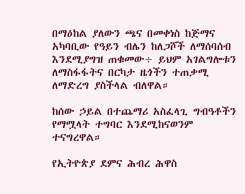በማዕከል ያለውን ጫና በመቀነስ ከጅማና አካባቢው የዓይን ብሌን ከለጋሾች ለማሰባሰብ እንደሚያግዝ ጠቁመው÷ ይህም አገልግሎቱን ለማስፋፋትና በርካታ ዜጎችን ተጠቃሚ ለማድረግ ያስችላል ብለዋል።

ከሰው ኃይል በተጨማሪ አስፈላጊ ግብዓቶችን የማሟላት ተግባር እንደሚከናወንም ተናግረዋል።

የኢትዮጵያ ደምና ሕብረ ሕዋስ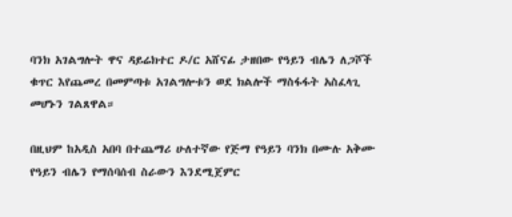ባንክ አገልግሎት ዋና ዳይሬክተር ዶ/ር አሸናፊ ታዘበው የዓይን ብሌን ለጋሾች ቁጥር እየጨመረ በመምጣቱ አገልግሎቱን ወደ ክልሎች ማስፋፋት አስፈላጊ መሆኑን ገልጸዋል።

በዚህም ከአዲስ አበባ በተጨማሪ ሁለተኛው የጅማ የዓይን ባንክ በሙሉ አቅሙ የዓይን ብሌን የማሰባሰብ ስራውን እንደሚጀምር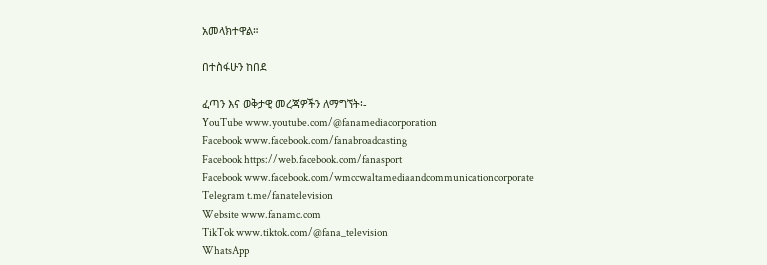አመላክተዋል።

በተስፋሁን ከበደ

ፈጣን እና ወቅታዊ መረጃዎችን ለማግኘት፡-
YouTube www.youtube.com/@fanamediacorporation
Facebook www.facebook.com/fanabroadcasting
Facebook https://web.facebook.com/fanasport
Facebook www.facebook.com/wmccwaltamediaandcommunicationcorporate
Telegram t.me/fanatelevision
Website www.fanamc.com
TikTok www.tiktok.com/@fana_television
WhatsApp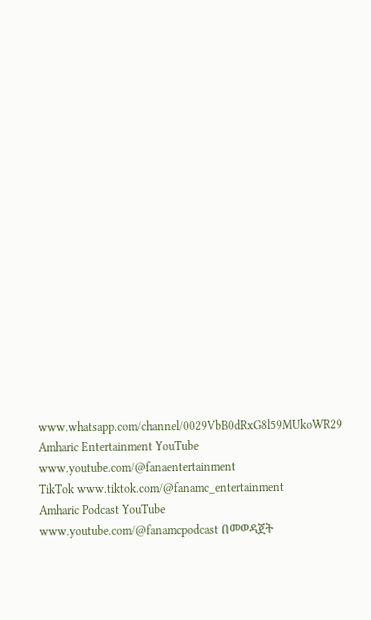www.whatsapp.com/channel/0029VbB0dRxG8l59MUkoWR29
Amharic Entertainment YouTube www.youtube.com/@fanaentertainment
TikTok www.tiktok.com/@fanamc_entertainment
Amharic Podcast YouTube www.youtube.com/@fanamcpodcast በመወዳጀት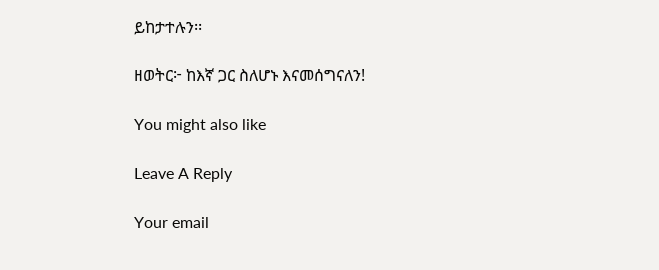ይከታተሉን፡፡

ዘወትር፦ ከእኛ ጋር ስለሆኑ እናመሰግናለን!

You might also like

Leave A Reply

Your email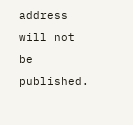address will not be published.